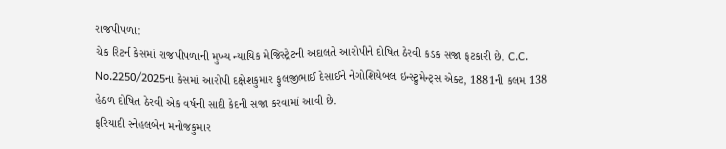રાજપીપળા:
ચેક રિટર્ન કેસમાં રાજપીપળાની મુખ્ય ન્યાયિક મેજિસ્ટ્રેટની અદાલતે આરોપીને દોષિત ઠેરવી કડક સજા ફટકારી છે. C.C. No.2250/2025ના કેસમાં આરોપી દક્ષેશકુમાર ફુલજીભાઈ દેસાઈને નેગોશિયેબલ ઇન્સ્ટ્રુમેન્ટ્સ એક્ટ, 1881ની કલમ 138 હેઠળ દોષિત ઠેરવી એક વર્ષની સાદી કેદની સજા કરવામાં આવી છે.
ફરિયાદી સ્નેહલબેન મનોજકુમાર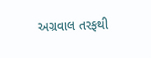અગ્રવાલ તરફથી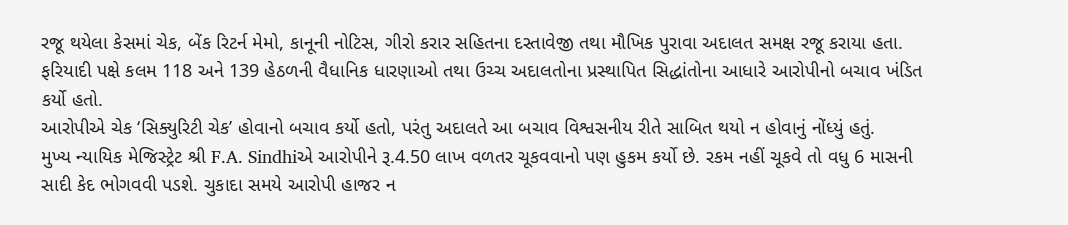રજૂ થયેલા કેસમાં ચેક, બેંક રિટર્ન મેમો, કાનૂની નોટિસ, ગીરો કરાર સહિતના દસ્તાવેજી તથા મૌખિક પુરાવા અદાલત સમક્ષ રજૂ કરાયા હતા. ફરિયાદી પક્ષે કલમ 118 અને 139 હેઠળની વૈધાનિક ધારણાઓ તથા ઉચ્ચ અદાલતોના પ્રસ્થાપિત સિદ્ધાંતોના આધારે આરોપીનો બચાવ ખંડિત કર્યો હતો.
આરોપીએ ચેક ‘સિક્યુરિટી ચેક’ હોવાનો બચાવ કર્યો હતો, પરંતુ અદાલતે આ બચાવ વિશ્વસનીય રીતે સાબિત થયો ન હોવાનું નોંધ્યું હતું.
મુખ્ય ન્યાયિક મેજિસ્ટ્રેટ શ્રી F.A. Sindhiએ આરોપીને રૂ.4.50 લાખ વળતર ચૂકવવાનો પણ હુકમ કર્યો છે. રકમ નહીં ચૂકવે તો વધુ 6 માસની સાદી કેદ ભોગવવી પડશે. ચુકાદા સમયે આરોપી હાજર ન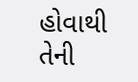હોવાથી તેની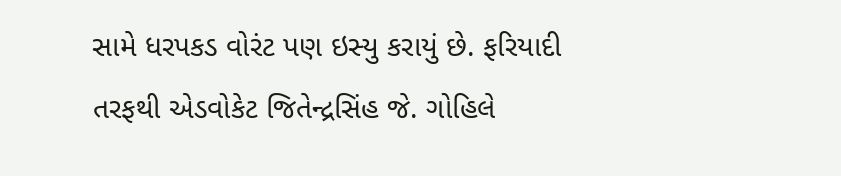સામે ધરપકડ વોરંટ પણ ઇસ્યુ કરાયું છે. ફરિયાદી તરફથી એડવોકેટ જિતેન્દ્રસિંહ જે. ગોહિલે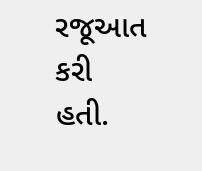રજૂઆત કરી હતી.